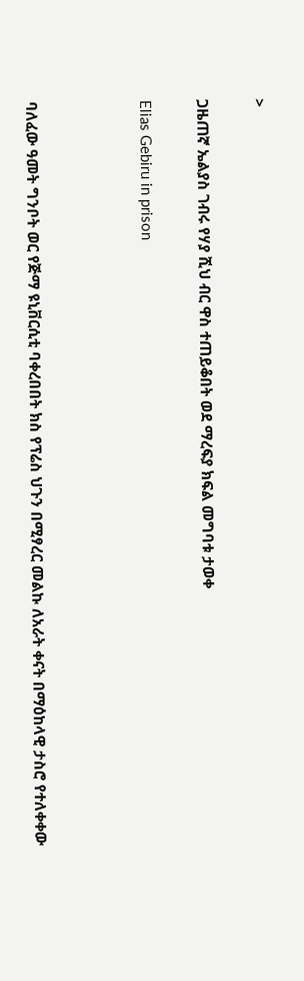>

ጋዜጠኛ ኤልያስ ገብሩ የሃያ ሺህ ብር ዋስ ተጠይቆበት ወደ ማረፍያ ክፍል መግባቱ ታወቀ

Elias Gebiru in prison



ባለፈው ዓመት ግንቦት ወር የጅማ ዩኒቨርሲቲ ባቀረበበት ክስ የፕሬስ ህጉን በሚፃረር መልኩ ለአራት ቀናት በማዕከላዊ ታስሮ የተለቀቀው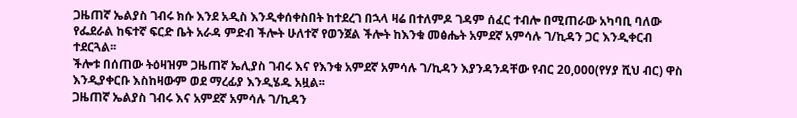ጋዜጠኛ ኤልያስ ገብሩ ክሱ እንደ አዲስ እንዲቀሰቀስበት ከተደረገ በኋላ ዛሬ በተለምዶ ገዳም ሰፈር ተብሎ በሚጠራው አካባቢ ባለው የፌደራል ከፍተኛ ፍርድ ቤት አራዳ ምድብ ችሎት ሁለተኛ የወንጀል ችሎት ከእንቁ መፅሔት አምደኛ አምሳሉ ገ/ኪዳን ጋር እንዲቀርብ ተደርጓል፡፡
ችሎቱ በሰጠው ትዕዛዝም ጋዜጠኛ ኤሊያስ ገብሩ እና የእንቁ አምደኛ አምሳሉ ገ/ኪዳን እያንዳንዳቸው የብር 20,000(የሃያ ሺህ ብር) ዋስ እንዲያቀርቡ እስከዛውም ወደ ማረፊያ እንዲሄዱ አዟል፡፡
ጋዜጠኛ ኤልያስ ገብሩ እና አምደኛ አምሳሉ ገ/ኪዳን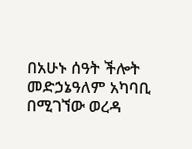በአሁኑ ሰዓት ችሎት መድኃኔዓለም አካባቢ በሚገኘው ወረዳ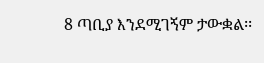8 ጣቢያ እንደሚገኝም ታውቋል፡፡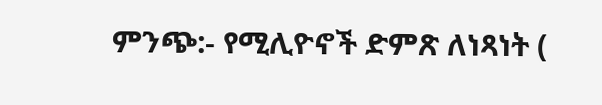ምንጭ:- የሚሊዮኖች ድምጽ ለነጻነት (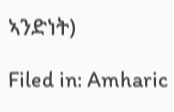ኣንድነት)

Filed in: Amharic